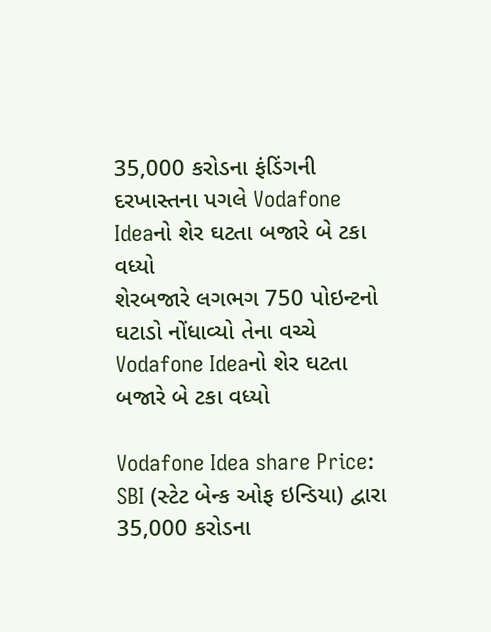35,000 કરોડના ફંડિંગની દરખાસ્તના પગલે Vodafone Ideaનો શેર ઘટતા બજારે બે ટકા વધ્યો
શેરબજારે લગભગ 750 પોઇન્ટનો ઘટાડો નોંધાવ્યો તેના વચ્ચે Vodafone Ideaનો શેર ઘટતા બજારે બે ટકા વધ્યો

Vodafone Idea share Price: SBI (સ્ટેટ બેન્ક ઓફ ઇન્ડિયા) દ્વારા 35,000 કરોડના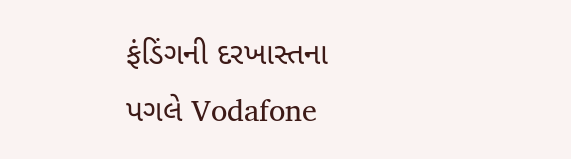ફંડિંગની દરખાસ્તના પગલે Vodafone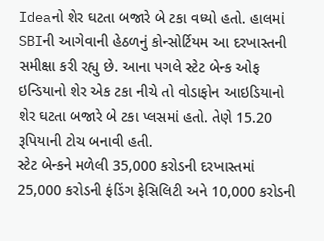Ideaનો શેર ઘટતા બજારે બે ટકા વધ્યો હતો. હાલમાં SBIની આગેવાની હેઠળનું કોન્સોર્ટિયમ આ દરખાસ્તની સમીક્ષા કરી રહ્યુ છે. આના પગલે સ્ટેટ બેન્ક ઓફ ઇન્ડિયાનો શેર એક ટકા નીચે તો વોડાફોન આઇડિયાનો શેર ઘટતા બજારે બે ટકા પ્લસમાં હતો. તેણે 15.20 રૂપિયાની ટોચ બનાવી હતી.
સ્ટેટ બેન્કને મળેલી 35,000 કરોડની દરખાસ્તમાં 25,000 કરોડની ફંડિંગ ફેસિલિટી અને 10,000 કરોડની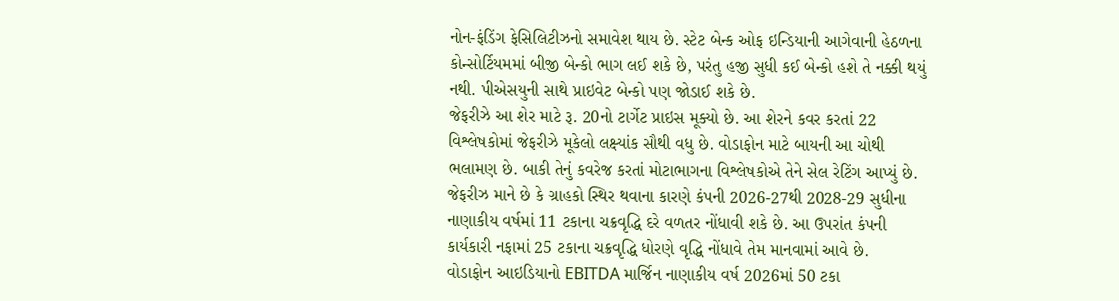નોન-ફંડિંગ ફેસિલિટીઝનો સમાવેશ થાય છે. સ્ટેટ બેન્ક ઓફ ઇન્ડિયાની આગેવાની હેઠળના કોન્સોર્ટિયમમાં બીજી બેન્કો ભાગ લઈ શકે છે, પરંતુ હજી સુધી કઈ બેન્કો હશે તે નક્કી થયું નથી. પીએસયુની સાથે પ્રાઇવેટ બેન્કો પણ જોડાઈ શકે છે.
જેફરીઝે આ શેર માટે રૂ. 20નો ટાર્ગેટ પ્રાઇસ મૂક્યો છે. આ શેરને કવર કરતાં 22 વિશ્લેષકોમાં જેફરીઝે મૂકેલો લક્ષ્યાંક સૌથી વધુ છે. વોડાફોન માટે બાયની આ ચોથી ભલામણ છે. બાકી તેનું કવરેજ કરતાં મોટાભાગના વિશ્લેષકોએ તેને સેલ રેટિંગ આપ્યું છે. જેફરીઝ માને છે કે ગ્રાહકો સ્થિર થવાના કારણે કંપની 2026-27થી 2028-29 સુધીના નાણાકીય વર્ષમાં 11 ટકાના ચક્રવૃદ્ધિ દરે વળતર નોંધાવી શકે છે. આ ઉપરાંત કંપની કાર્યકારી નફામાં 25 ટકાના ચક્રવૃદ્ધિ ધોરણે વૃદ્ધિ નોંધાવે તેમ માનવામાં આવે છે.
વોડાફોન આઇડિયાનો EBITDA માર્જિન નાણાકીય વર્ષ 2026માં 50 ટકા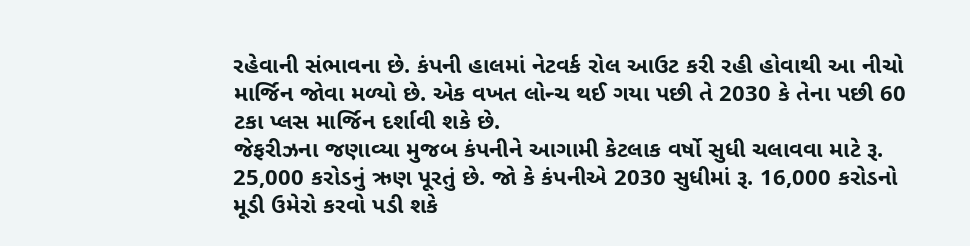રહેવાની સંભાવના છે. કંપની હાલમાં નેટવર્ક રોલ આઉટ કરી રહી હોવાથી આ નીચો માર્જિન જોવા મળ્યો છે. એક વખત લોન્ચ થઈ ગયા પછી તે 2030 કે તેના પછી 60 ટકા પ્લસ માર્જિન દર્શાવી શકે છે.
જેફરીઝના જણાવ્યા મુજબ કંપનીને આગામી કેટલાક વર્ષો સુધી ચલાવવા માટે રૂ. 25,000 કરોડનું ઋણ પૂરતું છે. જો કે કંપનીએ 2030 સુધીમાં રૂ. 16,000 કરોડનો મૂડી ઉમેરો કરવો પડી શકે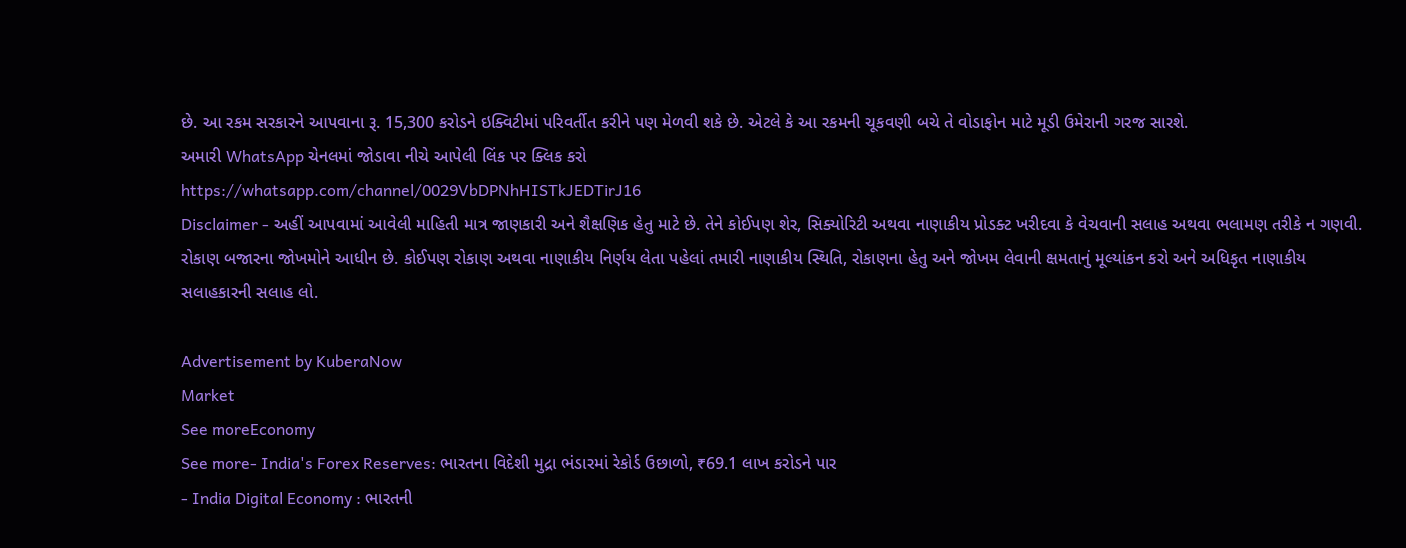છે. આ રકમ સરકારને આપવાના રૂ. 15,300 કરોડને ઇક્વિટીમાં પરિવર્તીત કરીને પણ મેળવી શકે છે. એટલે કે આ રકમની ચૂકવણી બચે તે વોડાફોન માટે મૂડી ઉમેરાની ગરજ સારશે.
અમારી WhatsApp ચેનલમાં જોડાવા નીચે આપેલી લિંક પર ક્લિક કરો
https://whatsapp.com/channel/0029VbDPNhHISTkJEDTirJ16
Disclaimer - અહીં આપવામાં આવેલી માહિતી માત્ર જાણકારી અને શૈક્ષણિક હેતુ માટે છે. તેને કોઈપણ શેર, સિક્યોરિટી અથવા નાણાકીય પ્રોડક્ટ ખરીદવા કે વેચવાની સલાહ અથવા ભલામણ તરીકે ન ગણવી. રોકાણ બજારના જોખમોને આધીન છે. કોઈપણ રોકાણ અથવા નાણાકીય નિર્ણય લેતા પહેલાં તમારી નાણાકીય સ્થિતિ, રોકાણના હેતુ અને જોખમ લેવાની ક્ષમતાનું મૂલ્યાંકન કરો અને અધિકૃત નાણાકીય સલાહકારની સલાહ લો.

Advertisement by KuberaNow
Market
See moreEconomy
See more- India's Forex Reserves: ભારતના વિદેશી મુદ્રા ભંડારમાં રેકોર્ડ ઉછાળો, ₹69.1 લાખ કરોડને પાર
- India Digital Economy : ભારતની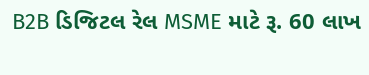B2B ડિજિટલ રેલ MSME માટે રૂ. 60 લાખ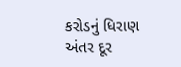કરોડનું ધિરાણ અંતર દૂર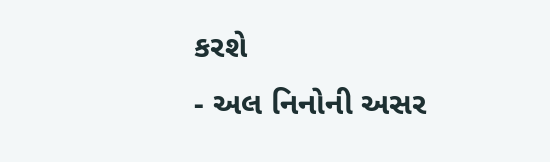કરશે
- અલ નિનોની અસર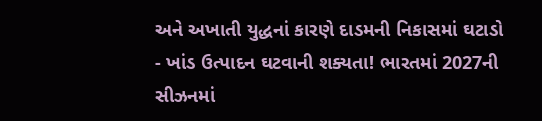અને અખાતી યુદ્ધનાં કારણે દાડમની નિકાસમાં ઘટાડો
- ખાંડ ઉત્પાદન ઘટવાની શક્યતા! ભારતમાં 2027ની સીઝનમાં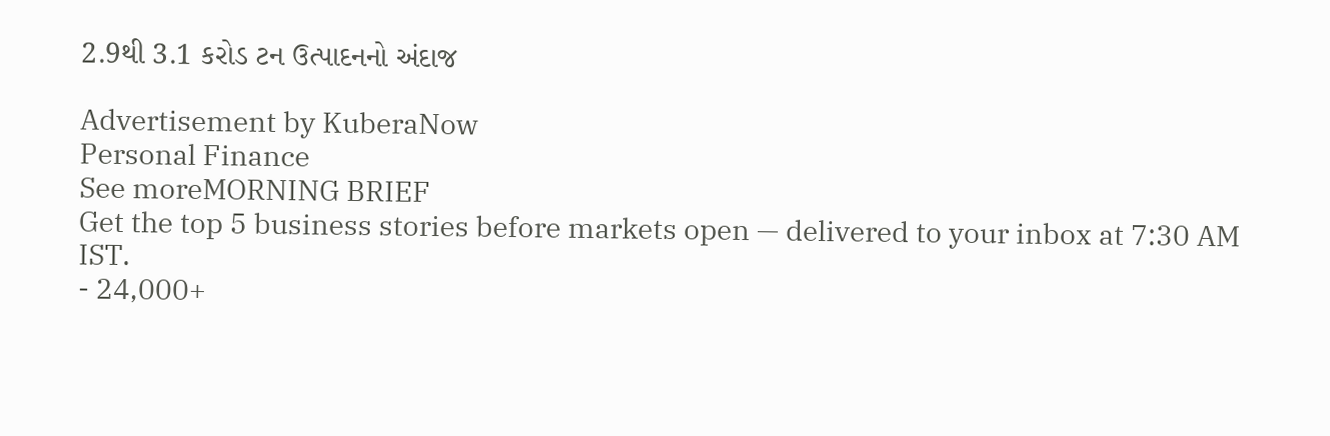2.9થી 3.1 કરોડ ટન ઉત્પાદનનો અંદાજ

Advertisement by KuberaNow
Personal Finance
See moreMORNING BRIEF
Get the top 5 business stories before markets open — delivered to your inbox at 7:30 AM IST.
- 24,000+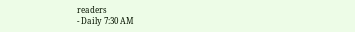readers
- Daily 7:30 AM